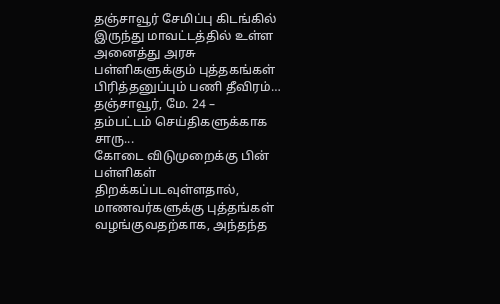தஞ்சாவூர் சேமிப்பு கிடங்கில் இருந்து மாவட்டத்தில் உள்ள அனைத்து அரசு பள்ளிகளுக்கும் புத்தகங்கள் பிரித்தனுப்பும் பணி தீவிரம்…
தஞ்சாவூர், மே. 24 –
தம்பட்டம் செய்திகளுக்காக சாரு...
கோடை விடுமுறைக்கு பின் பள்ளிகள் திறக்கப்படவுள்ளதால், மாணவர்களுக்கு புத்தங்கள் வழங்குவதற்காக, அந்தந்த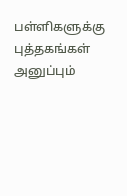பள்ளிகளுக்கு புத்தகங்கள் அனுப்பும்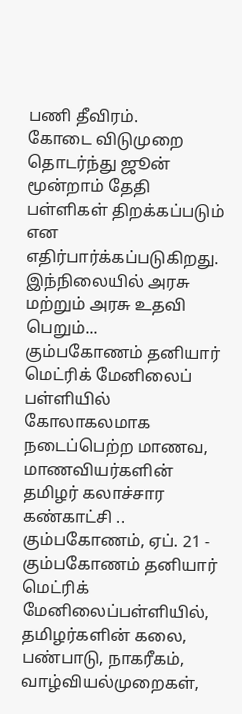பணி தீவிரம்.
கோடை விடுமுறை தொடர்ந்து ஜூன் மூன்றாம் தேதி பள்ளிகள் திறக்கப்படும் என எதிர்பார்க்கப்படுகிறது. இந்நிலையில் அரசு மற்றும் அரசு உதவி பெறும்...
கும்பகோணம் தனியார் மெட்ரிக் மேனிலைப் பள்ளியில் கோலாகலமாக நடைப்பெற்ற மாணவ, மாணவியர்களின் தமிழர் கலாச்சார கண்காட்சி ..
கும்பகோணம், ஏப். 21 -
கும்பகோணம் தனியார் மெட்ரிக் மேனிலைப்பள்ளியில், தமிழர்களின் கலை, பண்பாடு, நாகரீகம், வாழ்வியல்முறைகள்,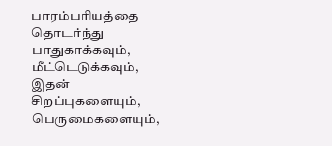பாரம்பரியத்தை தொடர்ந்து பாதுகாக்கவும், மீட்டெடுக்கவும், இதன் சிறப்புகளையும், பெருமைகளையும்,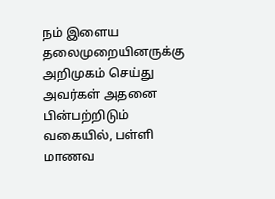நம் இளைய தலைமுறையினருக்கு அறிமுகம் செய்து அவர்கள் அதனை பின்பற்றிடும் வகையில், பள்ளி மாணவ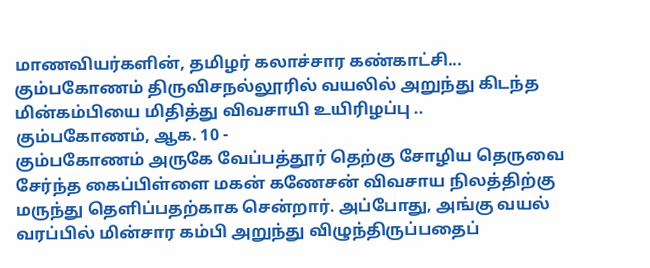மாணவியர்களின், தமிழர் கலாச்சார கண்காட்சி...
கும்பகோணம் திருவிசநல்லூரில் வயலில் அறுந்து கிடந்த மின்கம்பியை மிதித்து விவசாயி உயிரிழப்பு ..
கும்பகோணம், ஆக. 10 -
கும்பகோணம் அருகே வேப்பத்தூர் தெற்கு சோழிய தெருவை சேர்ந்த கைப்பிள்ளை மகன் கணேசன் விவசாய நிலத்திற்கு மருந்து தெளிப்பதற்காக சென்றார். அப்போது, அங்கு வயல் வரப்பில் மின்சார கம்பி அறுந்து விழுந்திருப்பதைப்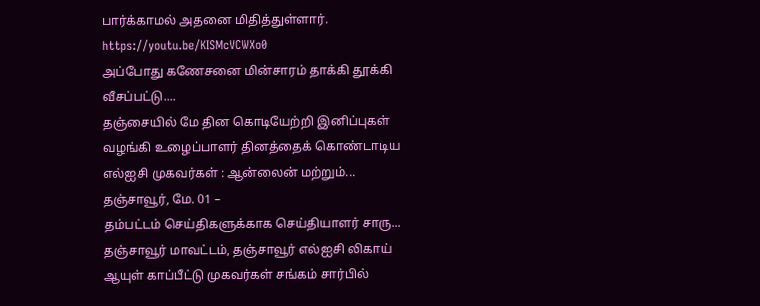பார்க்காமல் அதனை மிதித்துள்ளார்.
https://youtu.be/KISMcVCWXo0
அப்போது கணேசனை மின்சாரம் தாக்கி தூக்கி வீசப்பட்டு....
தஞ்சையில் மே தின கொடியேற்றி இனிப்புகள் வழங்கி உழைப்பாளர் தினத்தைக் கொண்டாடிய எல்ஐசி முகவர்கள் : ஆன்லைன் மற்றும்...
தஞ்சாவூர், மே. 01 –
தம்பட்டம் செய்திகளுக்காக செய்தியாளர் சாரு...
தஞ்சாவூர் மாவட்டம், தஞ்சாவூர் எல்ஐசி லிகாய் ஆயுள் காப்பீட்டு முகவர்கள் சங்கம் சார்பில்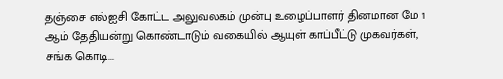தஞ்சை எல்ஐசி கோட்ட அலுவலகம் முன்பு உழைப்பாளர் தினமான மே 1 ஆம் தேதியன்று கொண்டாடும் வகையில் ஆயுள் காப்பீட்டு முகவர்கள், சங்க கொடி...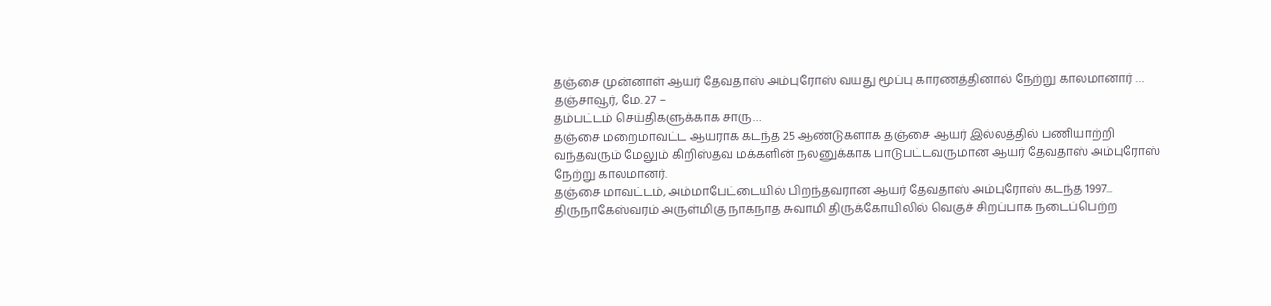தஞ்சை முன்னாள் ஆயர் தேவதாஸ் அம்புரோஸ் வயது மூப்பு காரணத்தினால் நேற்று காலமானார் …
தஞ்சாவூர், மே. 27 –
தம்பட்டம் செய்திகளுக்காக சாரு…
தஞ்சை மறைமாவட்ட ஆயராக கடந்த 25 ஆண்டுகளாக தஞ்சை ஆயர் இல்லத்தில் பணியாற்றி வந்தவரும் மேலும் கிறிஸ்தவ மக்களின் நலனுக்காக பாடுபட்டவருமான ஆயர் தேவதாஸ் அம்புரோஸ் நேற்று காலமானர்.
தஞ்சை மாவட்டம், அம்மாபேட்டையில் பிறந்தவரான ஆயர் தேவதாஸ் அம்புரோஸ் கடந்த 1997...
திருநாகேஸ்வரம் அருள்மிகு நாகநாத சுவாமி திருக்கோயிலில் வெகுச் சிறப்பாக நடைப்பெற்ற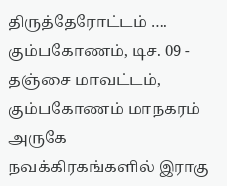திருத்தேரோட்டம் ….
கும்பகோணம், டிச. 09 -
தஞ்சை மாவட்டம், கும்பகோணம் மாநகரம் அருகே நவக்கிரகங்களில் இராகு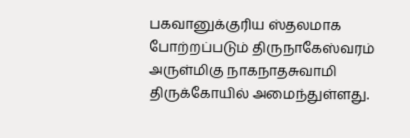பகவானுக்குரிய ஸ்தலமாக போற்றப்படும் திருநாகேஸ்வரம் அருள்மிகு நாகநாதசுவாமி திருக்கோயில் அமைந்துள்ளது.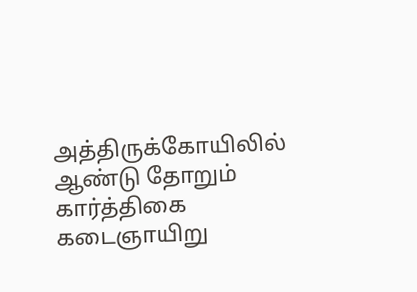அத்திருக்கோயிலில் ஆண்டு தோறும் கார்த்திகை கடைஞாயிறு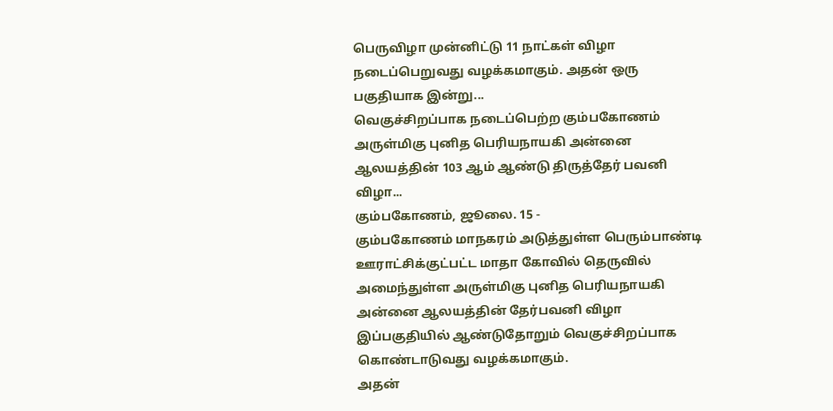பெருவிழா முன்னிட்டு 11 நாட்கள் விழா நடைப்பெறுவது வழக்கமாகும். அதன் ஒரு பகுதியாக இன்று...
வெகுச்சிறப்பாக நடைப்பெற்ற கும்பகோணம் அருள்மிகு புனித பெரியநாயகி அன்னை ஆலயத்தின் 103 ஆம் ஆண்டு திருத்தேர் பவனி விழா...
கும்பகோணம், ஜூலை. 15 -
கும்பகோணம் மாநகரம் அடுத்துள்ள பெரும்பாண்டி ஊராட்சிக்குட்பட்ட மாதா கோவில் தெருவில் அமைந்துள்ள அருள்மிகு புனித பெரியநாயகி அன்னை ஆலயத்தின் தேர்பவனி விழா இப்பகுதியில் ஆண்டுதோறும் வெகுச்சிறப்பாக கொண்டாடுவது வழக்கமாகும்.
அதன்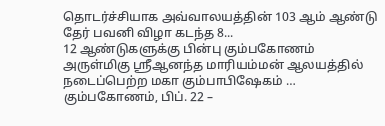தொடர்ச்சியாக அவ்வாலயத்தின் 103 ஆம் ஆண்டு தேர் பவனி விழா கடந்த 8...
12 ஆண்டுகளுக்கு பின்பு கும்பகோணம் அருள்மிகு ஸ்ரீஆனந்த மாரியம்மன் ஆலயத்தில் நடைப்பெற்ற மகா கும்பாபிஷேகம் …
கும்பகோணம், பிப். 22 –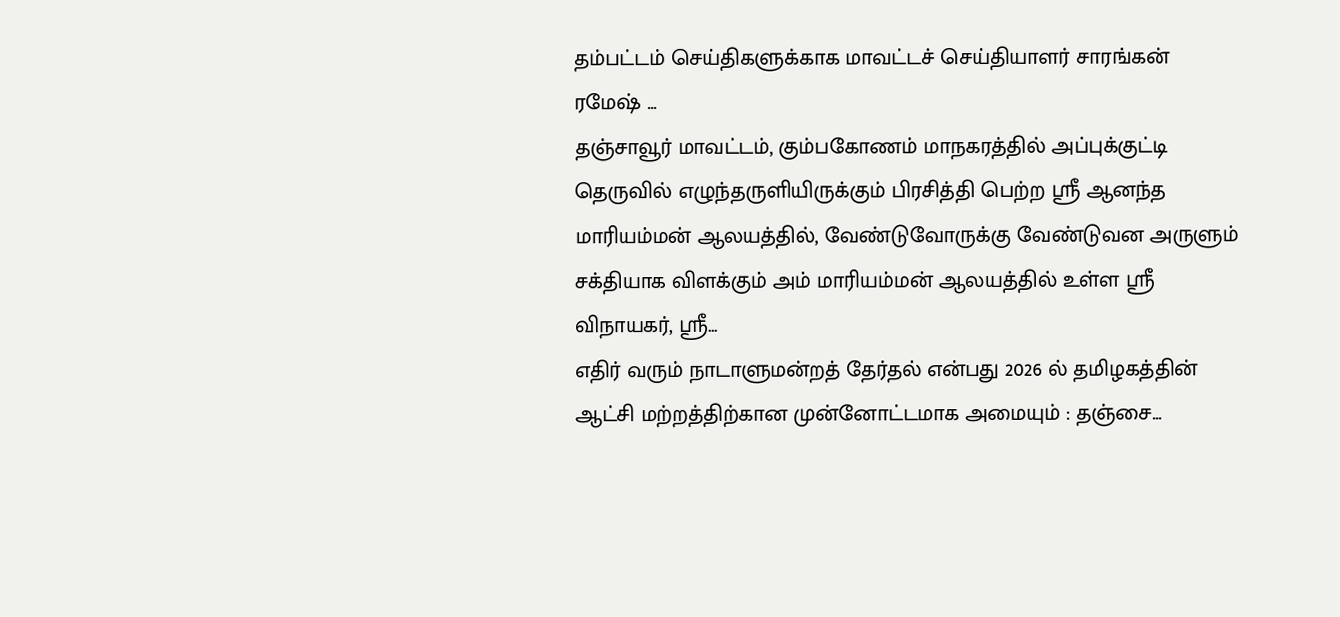தம்பட்டம் செய்திகளுக்காக மாவட்டச் செய்தியாளர் சாரங்கன் ரமேஷ் ...
தஞ்சாவூர் மாவட்டம், கும்பகோணம் மாநகரத்தில் அப்புக்குட்டி தெருவில் எழுந்தருளியிருக்கும் பிரசித்தி பெற்ற ஸ்ரீ ஆனந்த மாரியம்மன் ஆலயத்தில், வேண்டுவோருக்கு வேண்டுவன அருளும் சக்தியாக விளக்கும் அம் மாரியம்மன் ஆலயத்தில் உள்ள ஸ்ரீ விநாயகர், ஸ்ரீ...
எதிர் வரும் நாடாளுமன்றத் தேர்தல் என்பது 2026 ல் தமிழகத்தின் ஆட்சி மற்றத்திற்கான முன்னோட்டமாக அமையும் : தஞ்சை...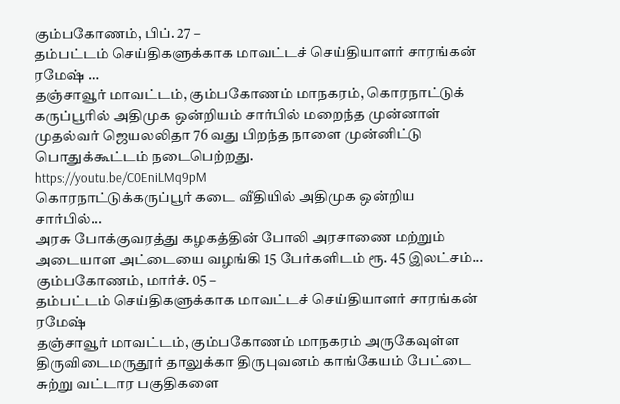கும்பகோணம், பிப். 27 –
தம்பட்டம் செய்திகளுக்காக மாவட்டச் செய்தியாளர் சாரங்கன் ரமேஷ் …
தஞ்சாவூர் மாவட்டம், கும்பகோணம் மாநகரம், கொரநாட்டுக் கருப்பூரில் அதிமுக ஒன்றியம் சார்பில் மறைந்த முன்னாள் முதல்வர் ஜெயலலிதா 76 வது பிறந்த நாளை முன்னிட்டு பொதுக்கூட்டம் நடைபெற்றது.
https://youtu.be/C0EniLMq9pM
கொரநாட்டுக்கருப்பூர் கடை வீதியில் அதிமுக ஒன்றிய சார்பில்...
அரசு போக்குவரத்து கழகத்தின் போலி அரசாணை மற்றும் அடையாள அட்டையை வழங்கி 15 பேர்களிடம் ரூ. 45 இலட்சம்...
கும்பகோணம், மார்ச். 05 –
தம்பட்டம் செய்திகளுக்காக மாவட்டச் செய்தியாளர் சாரங்கன் ரமேஷ்
தஞ்சாவூர் மாவட்டம், கும்பகோணம் மாநகரம் அருகேவுள்ள திருவிடைமருதூர் தாலுக்கா திருபுவனம் காங்கேயம் பேட்டை சுற்று வட்டார பகுதிகளை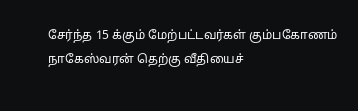சேர்ந்த 15 க்கும் மேற்பட்டவர்கள் கும்பகோணம் நாகேஸ்வரன் தெற்கு வீதியைச்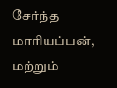சேர்ந்த மாரியப்பன், மற்றும்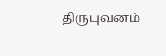திருபுவனம்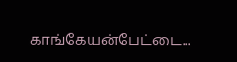காங்கேயன்பேட்டை...